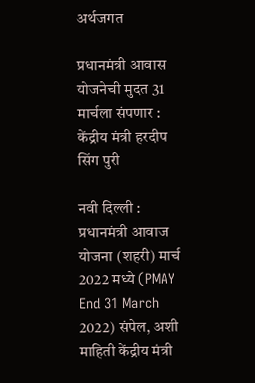अर्थजगत

प्रधानमंत्री आवास योजनेची मुदत 31 मार्चला संपणार : केंद्रीय मंत्री हरदीप सिंग पुरी

नवी दिल्ली : प्रधानमंत्री आवाज योजना (शहरी) मार्च 2022 मध्ये (PMAY End 31 March 2022) संपेल, अशी माहिती केंद्रीय मंत्री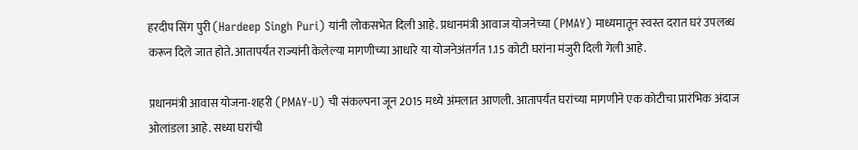हरदीप सिंग पुरी (Hardeep Singh Puri) यांनी लोकसभेत दिली आहे. प्रधानमंत्री आवाज योजनेच्या (PMAY) माध्यमातून स्वस्त दरात घरं उपलब्ध करून दिले जात होते. आतापर्यंत राज्यांनी केलेल्या मागणीच्या आधारे या योजनेअंतर्गत 1.15 कोटी घरांना मंजुरी दिली गेली आहे.

प्रधानमंत्री आवास योजना-शहरी (PMAY-U) ची संकल्पना जून 2015 मध्ये अंमलात आणली. आतापर्यंत घरांच्या मागणीने एक कोटीचा प्रारंभिक अंदाज ओलांडला आहे. सध्या घरांची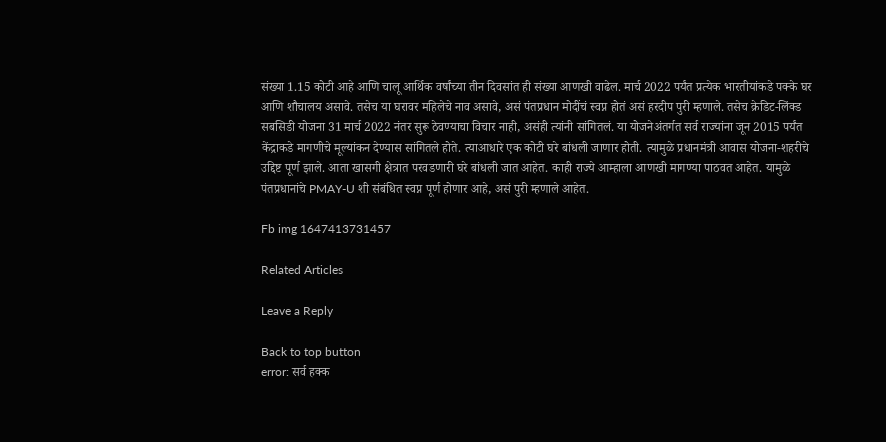संख्या 1.15 कोटी आहे आणि चालू आर्थिक वर्षांच्या तीन दिवसांत ही संख्या आणखी वाढेल. मार्च 2022 पर्यंत प्रत्येक भारतीयांकडे पक्के घर आणि शौचालय असावे. तसेच या घरावर महिलेचे नाव असावे, असं पंतप्रधान मोदींचं स्वप्न होतं असं हरदीप पुरी म्हणाले. तसेच क्रेडिट-लिंक्ड सबसिडी योजना 31 मार्च 2022 नंतर सुरू ठेवण्याचा विचार नाही, असंही त्यांनी सांगितलं. या योजनेअंतर्गत सर्व राज्यांना जून 2015 पर्यंत केंद्राकडे मागणीचे मूल्यांकन देण्यास सांगितले होते. त्याआधारे एक कोटी घरे बांधली जाणार होती. त्यामुळे प्रधानमंत्री आवास योजना-शहरीचे उद्दिष्ट पूर्ण झाले. आता खासगी क्षेत्रात परवडणारी घरे बांधली जात आहेत. काही राज्ये आम्हाला आणखी मागण्या पाठवत आहेत. यामुळे पंतप्रधानांचे PMAY-U शी संबंधित स्वप्न पूर्ण होणार आहे, असं पुरी म्हणाले आहेत.

Fb img 1647413731457

Related Articles

Leave a Reply

Back to top button
error: सर्व हक्क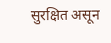सुरक्षित असून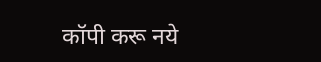कॉपी करू नये